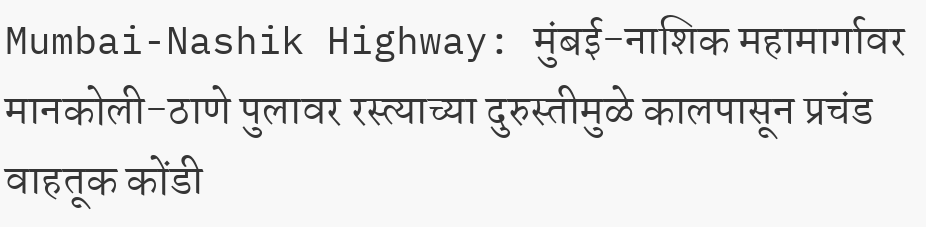Mumbai-Nashik Highway: मुंबई-नाशिक महामार्गावर मानकोली-ठाणे पुलावर रस्त्याच्या दुरुस्तीमुळे कालपासून प्रचंड वाहतूक कोंडी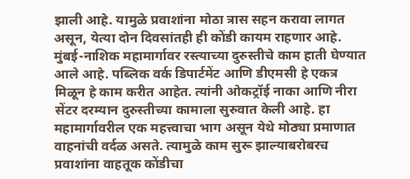झाली आहे. यामुळे प्रवाशांना मोठा त्रास सहन करावा लागत असून, येत्या दोन दिवसांतही ही कोंडी कायम राहणार आहे.
मुंबई-नाशिक महामार्गावर रस्त्याच्या दुरुस्तीचे काम हाती घेण्यात आले आहे. पब्लिक वर्क डिपार्टमेंट आणि डीएमसी हे एकत्र मिळून हे काम करीत आहेत. त्यांनी ओकट्रॉई नाका आणि नीरा सेंटर दरम्यान दुरुस्तीच्या कामाला सुरुवात केली आहे. हा महामार्गावरील एक महत्त्वाचा भाग असून येथे मोठ्या प्रमाणात वाहनांची वर्दळ असते. त्यामुळे काम सुरू झाल्याबरोबरच प्रवाशांना वाहतूक कोंडीचा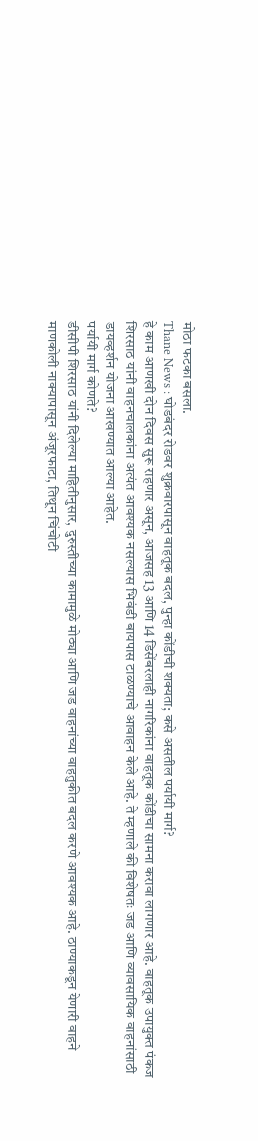मोठा फटका बसला.
Thane News : घोडबंदर रोडवर शुक्रवारपासून वाहतूक बदल, पुन्हा कोंडीची शक्यता; कसे असतील पर्यायी मार्ग?
हे काम आणखी दोन दिवस सुरू राहणार असून, आजसह 13 आणि 14 डिसेंबरलाही नागरिकांना वाहतूक कोंडीचा सामना करावा लागणार आहे. वाहतूक उपायुक्त पंकज शिरसाठ यांनी वाहनचालकांना अत्यंत आवश्यक नसल्यास भिवंडी बायपास टाळण्याचे आवाहन केले आहे. ते म्हणाले की विशेषतः जड आणि व्यावसायिक वाहनांसाठी डायव्हर्शन योजना आखण्यात आल्या आहेत.
पर्यायी मार्ग कोणते?
डीसीपी शिरसाठ यांनी दिलेल्या माहितीनुसार, दुरुस्तीच्या कामामुळे मोठ्या आणि जड वाहनांच्या वाहतुकीत बदल करणे आवश्यक आहे. ठाण्याकडून येणारी वाहने माणकोली नाक्यापासून अंजूरफाटा, तिथून चिंचोटी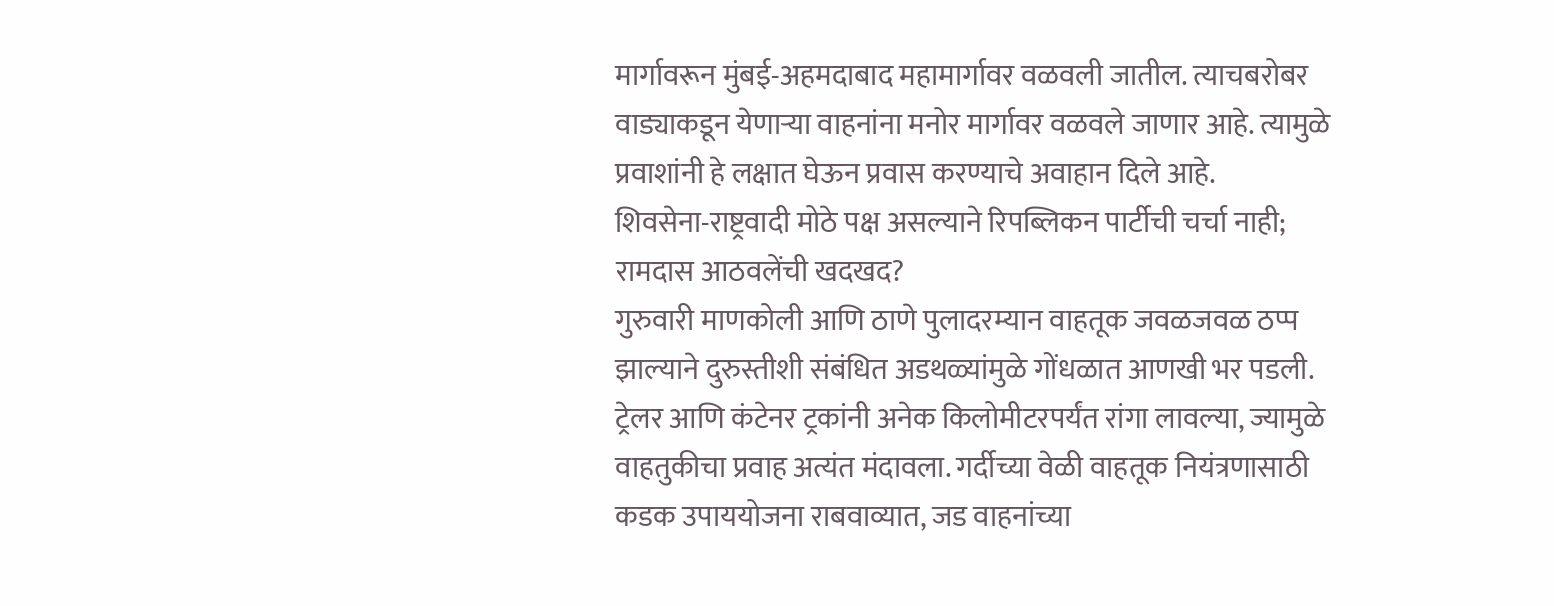मार्गावरून मुंबई-अहमदाबाद महामार्गावर वळवली जातील. त्याचबरोबर वाड्याकडून येणाऱ्या वाहनांना मनोर मार्गावर वळवले जाणार आहे. त्यामुळे प्रवाशांनी हे लक्षात घेऊन प्रवास करण्याचे अवाहान दिले आहे.
शिवसेना-राष्ट्रवादी मोठे पक्ष असल्याने रिपब्लिकन पार्टीची चर्चा नाही; रामदास आठवलेंची खदखद?
गुरुवारी माणकोली आणि ठाणे पुलादरम्यान वाहतूक जवळजवळ ठप्प झाल्याने दुरुस्तीशी संबंधित अडथळ्यांमुळे गोंधळात आणखी भर पडली. ट्रेलर आणि कंटेनर ट्रकांनी अनेक किलोमीटरपर्यंत रांगा लावल्या, ज्यामुळे वाहतुकीचा प्रवाह अत्यंत मंदावला. गर्दीच्या वेळी वाहतूक नियंत्रणासाठी कडक उपाययोजना राबवाव्यात, जड वाहनांच्या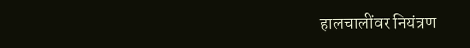हालचालींवर नियंत्रण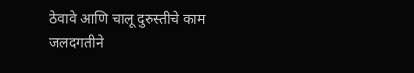ठेवावे आणि चालू दुरुस्तीचे काम जलदगतीने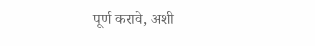पूर्ण करावे, अशी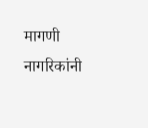मागणी नागरिकांनी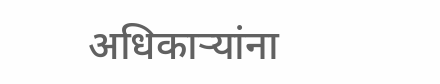अधिकाऱ्यांना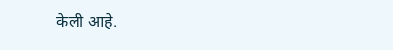केली आहे.